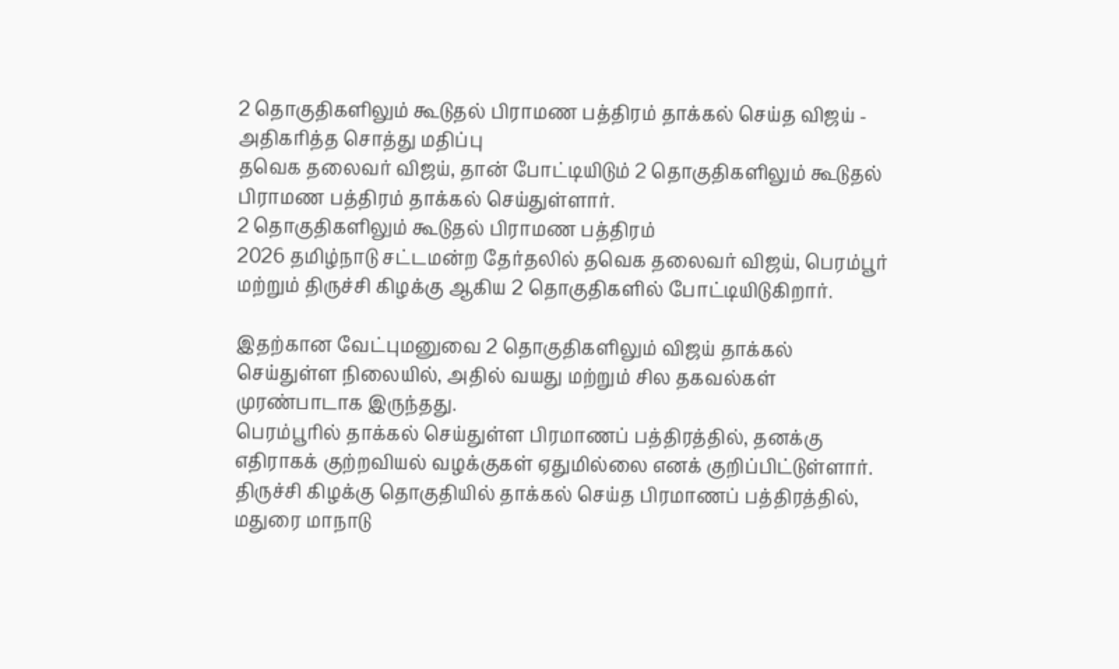2 தொகுதிகளிலும் கூடுதல் பிராமண பத்திரம் தாக்கல் செய்த விஜய் - அதிகரித்த சொத்து மதிப்பு
தவெக தலைவர் விஜய், தான் போட்டியிடும் 2 தொகுதிகளிலும் கூடுதல் பிராமண பத்திரம் தாக்கல் செய்துள்ளார்.
2 தொகுதிகளிலும் கூடுதல் பிராமண பத்திரம்
2026 தமிழ்நாடு சட்டமன்ற தேர்தலில் தவெக தலைவர் விஜய், பெரம்பூர் மற்றும் திருச்சி கிழக்கு ஆகிய 2 தொகுதிகளில் போட்டியிடுகிறார்.

இதற்கான வேட்புமனுவை 2 தொகுதிகளிலும் விஜய் தாக்கல் செய்துள்ள நிலையில், அதில் வயது மற்றும் சில தகவல்கள் முரண்பாடாக இருந்தது.
பெரம்பூரில் தாக்கல் செய்துள்ள பிரமாணப் பத்திரத்தில், தனக்கு எதிராகக் குற்றவியல் வழக்குகள் ஏதுமில்லை எனக் குறிப்பிட்டுள்ளார்.
திருச்சி கிழக்கு தொகுதியில் தாக்கல் செய்த பிரமாணப் பத்திரத்தில், மதுரை மாநாடு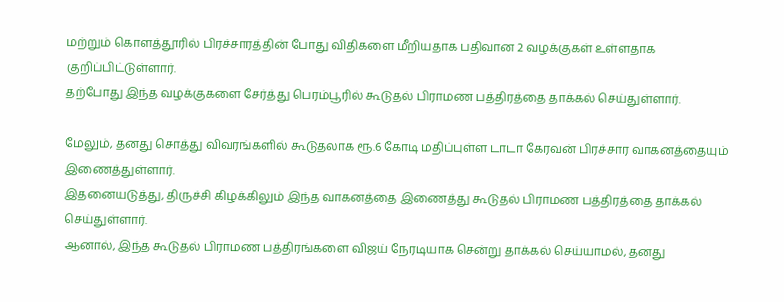மற்றும் கொளத்தூரில் பிரச்சாரத்தின் போது விதிகளை மீறியதாக பதிவான 2 வழக்குகள் உள்ளதாக குறிப்பிட்டுள்ளார்.
தற்போது இந்த வழக்குகளை சேர்த்து பெரம்பூரில் கூடுதல் பிராமண பத்திரத்தை தாக்கல் செய்துள்ளார்.

மேலும், தனது சொத்து விவரங்களில் கூடுதலாக ரூ.6 கோடி மதிப்புள்ள டாடா கேரவன் பிரச்சார வாகனத்தையும் இணைத்துள்ளார்.
இதனையடுத்து, திருச்சி கிழக்கிலும் இந்த வாகனத்தை இணைத்து கூடுதல் பிராமண பத்திரத்தை தாக்கல் செய்துள்ளார்.
ஆனால், இந்த கூடுதல் பிராமண பத்திரங்களை விஜய் நேரடியாக சென்று தாக்கல் செய்யாமல், தனது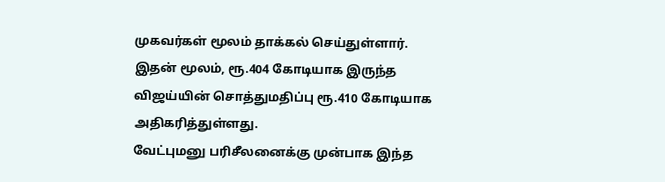முகவர்கள் மூலம் தாக்கல் செய்துள்ளார்.
இதன் மூலம், ரூ.404 கோடியாக இருந்த விஜய்யின் சொத்துமதிப்பு ரூ.410 கோடியாக அதிகரித்துள்ளது.
வேட்புமனு பரிசீலனைக்கு முன்பாக இந்த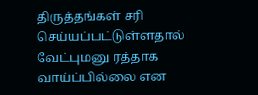திருத்தங்கள் சரி செய்யப்பட்டுள்ளதால் வேட்புமனு ரத்தாக வாய்ப்பில்லை என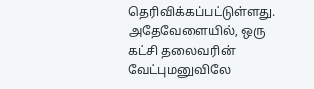தெரிவிக்கப்பட்டுள்ளது.
அதேவேளையில், ஒரு கட்சி தலைவரின் வேட்புமனுவிலே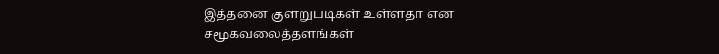இத்தனை குளறுபடிகள் உள்ளதா என சமூகவலைத்தளங்கள்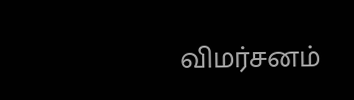விமர்சனம்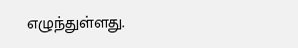எழுந்துள்ளது.